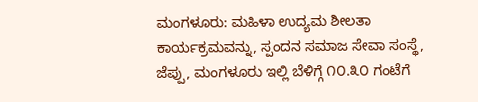ಮಂಗಳೂರು: ಮಹಿಳಾ ಉದ್ಯಮ ಶೀಲತಾ ಕಾರ್ಯಕ್ರಮವನ್ನು, ಸ್ಪಂದನ ಸಮಾಜ ಸೇವಾ ಸಂಸ್ಥೆ, ಜೆಪ್ಪು, ಮಂಗಳೂರು ಇಲ್ಲಿ ಬೆಳಿಗ್ಗೆ ೧೦.೩೦ ಗಂಟೆಗೆ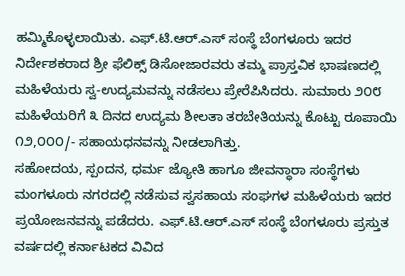ಹಮ್ಮಿಕೊಳ್ಳಲಾಯಿತು. ಎಫ್.ಟಿ.ಆರ್.ಎಸ್ ಸಂಸ್ಥೆ ಬೆಂಗಳೂರು ಇದರ ನಿರ್ದೇಶಕರಾದ ಶ್ರೀ ಫೆಲಿಕ್ಸ್ ಡಿಸೋಜಾರವರು ತಮ್ಮ ಪ್ರಾಸ್ತವಿಕ ಭಾಷಣದಲ್ಲಿ ಮಹಿಳೆಯರು ಸ್ವ-ಉದ್ಯಮವನ್ನು ನಡೆಸಲು ಪ್ರೇರೆಪಿಸಿದರು. ಸುಮಾರು ೨೦೮ ಮಹಿಳೆಯರಿಗೆ ೩ ದಿನದ ಉದ್ಯಮ ಶೀಲತಾ ತರಬೇತಿಯನ್ನು ಕೊಟ್ಟು ರೂಪಾಯಿ ೧೨,೦೦೦/- ಸಹಾಯಧನವನ್ನು ನೀಡಲಾಗಿತ್ತು.
ಸಹೋದಯ, ಸ್ಪಂದನ, ಧರ್ಮ ಜ್ಯೋತಿ ಹಾಗೂ ಜೀವನ್ಧಾರಾ ಸಂಸ್ಥೆಗಳು ಮಂಗಳೂರು ನಗರದಲ್ಲಿ ನಡೆಸುವ ಸ್ವಸಹಾಯ ಸಂಘಗಳ ಮಹಿಳೆಯರು ಇದರ ಪ್ರಯೋಜನವನ್ನು ಪಡೆದರು. ಎಫ್.ಟಿ.ಆರ್.ಎಸ್ ಸಂಸ್ಥೆ ಬೆಂಗಳೂರು ಪ್ರಸ್ತುತ ವರ್ಷದಲ್ಲಿ ಕರ್ನಾಟಕದ ವಿವಿದ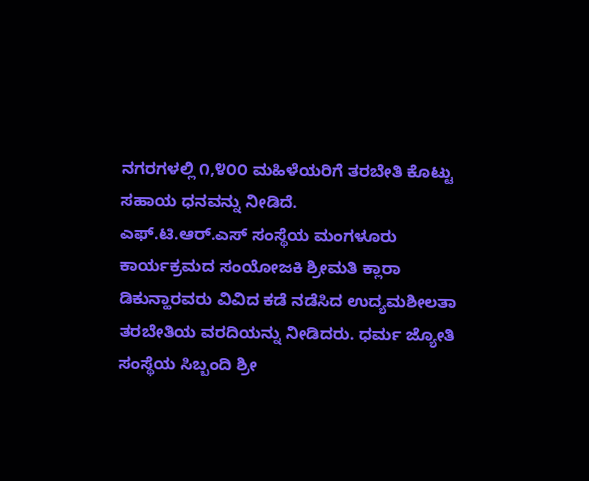ನಗರಗಳಲ್ಲಿ ೧,೪೦೦ ಮಹಿಳೆಯರಿಗೆ ತರಬೇತಿ ಕೊಟ್ಟು ಸಹಾಯ ಧನವನ್ನು ನೀಡಿದೆ.
ಎಫ್.ಟಿ.ಆರ್.ಎಸ್ ಸಂಸ್ಥೆಯ ಮಂಗಳೂರು ಕಾರ್ಯಕ್ರಮದ ಸಂಯೋಜಕಿ ಶ್ರೀಮತಿ ಕ್ಲಾರಾ ಡಿಕುನ್ಹಾರವರು ವಿವಿದ ಕಡೆ ನಡೆಸಿದ ಉದ್ಯಮಶೀಲತಾ ತರಬೇತಿಯ ವರದಿಯನ್ನು ನೀಡಿದರು. ಧರ್ಮ ಜ್ಯೋತಿ ಸಂಸ್ಥೆಯ ಸಿಬ್ಬಂದಿ ಶ್ರೀ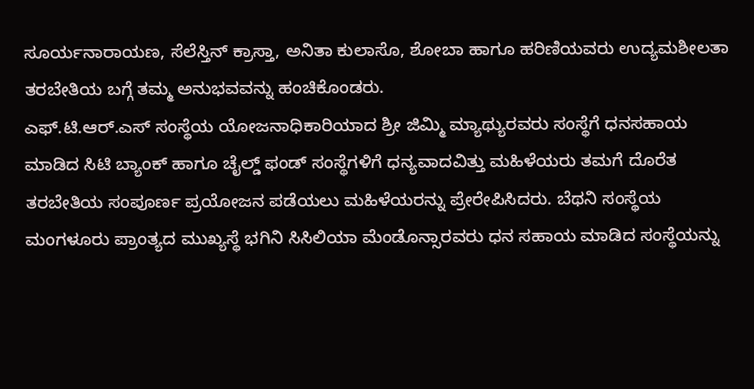ಸೂರ್ಯನಾರಾಯಣ, ಸೆಲೆಸ್ತಿನ್ ಕ್ರಾಸ್ತಾ, ಅನಿತಾ ಕುಲಾಸೊ, ಶೋಬಾ ಹಾಗೂ ಹರಿಣಿಯವರು ಉದ್ಯಮಶೀಲತಾ ತರಬೇತಿಯ ಬಗ್ಗೆ ತಮ್ಮ ಅನುಭವವನ್ನು ಹಂಚಿಕೊಂಡರು.
ಎಫ್.ಟಿ.ಆರ್.ಎಸ್ ಸಂಸ್ಥೆಯ ಯೋಜನಾಧಿಕಾರಿಯಾದ ಶ್ರೀ ಜಿಮ್ಮಿ ಮ್ಯಾಥ್ಯುರವರು ಸಂಸ್ಥೆಗೆ ಧನಸಹಾಯ ಮಾಡಿದ ಸಿಟಿ ಬ್ಯಾಂಕ್ ಹಾಗೂ ಚೈಲ್ಡ್ ಫಂಡ್ ಸಂಸ್ಥೆಗಳಿಗೆ ಧನ್ಯವಾದವಿತ್ತು ಮಹಿಳೆಯರು ತಮಗೆ ದೊರೆತ ತರಬೇತಿಯ ಸಂಪೂರ್ಣ ಪ್ರಯೋಜನ ಪಡೆಯಲು ಮಹಿಳೆಯರನ್ನು ಪ್ರೇರೇಪಿಸಿದರು. ಬೆಥನಿ ಸಂಸ್ಥೆಯ ಮಂಗಳೂರು ಪ್ರಾಂತ್ಯದ ಮುಖ್ಯಸ್ಥೆ ಭಗಿನಿ ಸಿಸಿಲಿಯಾ ಮೆಂಡೊನ್ಸಾರವರು ಧನ ಸಹಾಯ ಮಾಡಿದ ಸಂಸ್ಥೆಯನ್ನು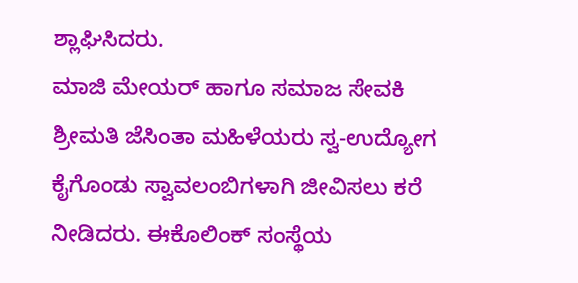ಶ್ಲಾಘಿಸಿದರು.
ಮಾಜಿ ಮೇಯರ್ ಹಾಗೂ ಸಮಾಜ ಸೇವಕಿ ಶ್ರೀಮತಿ ಜೆಸಿಂತಾ ಮಹಿಳೆಯರು ಸ್ವ-ಉದ್ಯೋಗ ಕೈಗೊಂಡು ಸ್ವಾವಲಂಬಿಗಳಾಗಿ ಜೀವಿಸಲು ಕರೆ ನೀಡಿದರು. ಈಕೊಲಿಂಕ್ ಸಂಸ್ಥೆಯ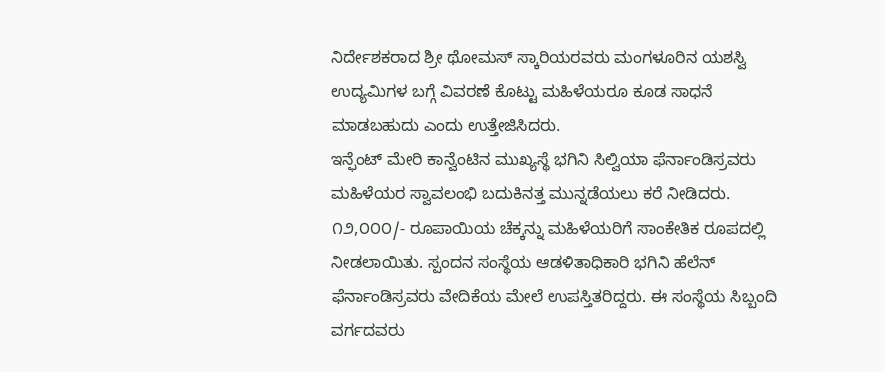ನಿರ್ದೇಶಕರಾದ ಶ್ರೀ ಥೋಮಸ್ ಸ್ಕಾರಿಯರವರು ಮಂಗಳೂರಿನ ಯಶಸ್ವಿ ಉದ್ಯಮಿಗಳ ಬಗ್ಗೆ ವಿವರಣೆ ಕೊಟ್ಟು ಮಹಿಳೆಯರೂ ಕೂಡ ಸಾಧನೆ ಮಾಡಬಹುದು ಎಂದು ಉತ್ತೇಜಿಸಿದರು.
ಇನ್ಫೆಂಟ್ ಮೇರಿ ಕಾನ್ವೆಂಟಿನ ಮುಖ್ಯಸ್ಥೆ ಭಗಿನಿ ಸಿಲ್ವಿಯಾ ಫೆರ್ನಾಂಡಿಸ್ರವರು ಮಹಿಳೆಯರ ಸ್ವಾವಲಂಭಿ ಬದುಕಿನತ್ತ ಮುನ್ನಡೆಯಲು ಕರೆ ನೀಡಿದರು. ೧೨,೦೦೦/- ರೂಪಾಯಿಯ ಚೆಕ್ಕನ್ನು ಮಹಿಳೆಯರಿಗೆ ಸಾಂಕೇತಿಕ ರೂಪದಲ್ಲಿ ನೀಡಲಾಯಿತು. ಸ್ಪಂದನ ಸಂಸ್ಥೆಯ ಆಡಳಿತಾಧಿಕಾರಿ ಭಗಿನಿ ಹೆಲೆನ್ ಫೆರ್ನಾಂಡಿಸ್ರವರು ವೇದಿಕೆಯ ಮೇಲೆ ಉಪಸ್ತಿತರಿದ್ದರು. ಈ ಸಂಸ್ಥೆಯ ಸಿಬ್ಬಂದಿ ವರ್ಗದವರು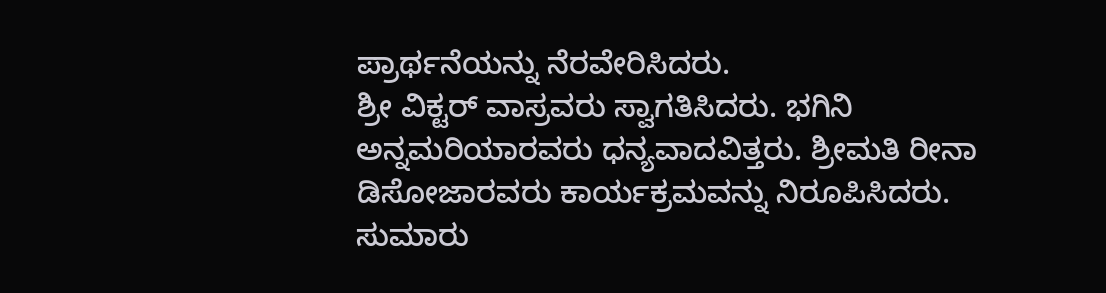ಪ್ರಾರ್ಥನೆಯನ್ನು ನೆರವೇರಿಸಿದರು.
ಶ್ರೀ ವಿಕ್ಟರ್ ವಾಸ್ರವರು ಸ್ವಾಗತಿಸಿದರು. ಭಗಿನಿ ಅನ್ನಮರಿಯಾರವರು ಧನ್ಯವಾದವಿತ್ತರು. ಶ್ರೀಮತಿ ರೀನಾ ಡಿಸೋಜಾರವರು ಕಾರ್ಯಕ್ರಮವನ್ನು ನಿರೂಪಿಸಿದರು. ಸುಮಾರು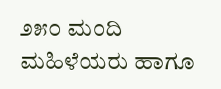೨೫೦ ಮಂದಿ ಮಹಿಳೆಯರು ಹಾಗೂ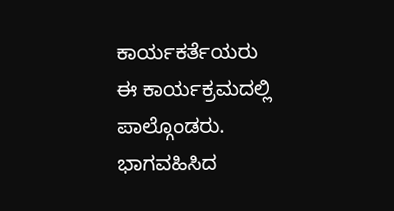ಕಾರ್ಯಕರ್ತೆಯರು ಈ ಕಾರ್ಯಕ್ರಮದಲ್ಲಿ ಪಾಲ್ಗೊಂಡರು. ಭಾಗವಹಿಸಿದ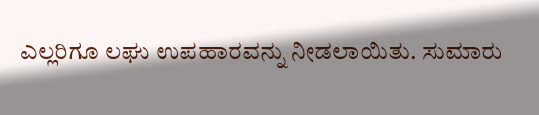ಎಲ್ಲರಿಗೂ ಲಘು ಉಪಹಾರವನ್ನು ನೀಡಲಾಯಿತು. ಸುಮಾರು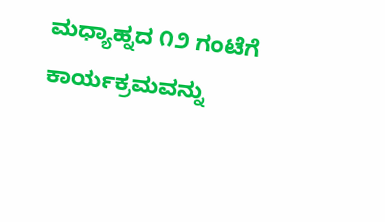ಮಧ್ಯಾಹ್ನದ ೧೨ ಗಂಟೆಗೆ ಕಾರ್ಯಕ್ರಮವನ್ನು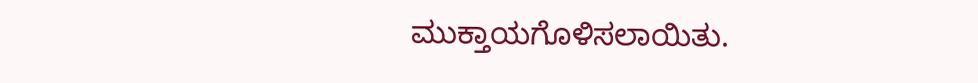ಮುಕ್ತಾಯಗೊಳಿಸಲಾಯಿತು.